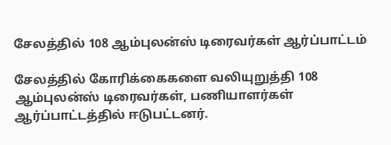சேலத்தில் 108 ஆம்புலன்ஸ் டிரைவர்கள் ஆர்ப்பாட்டம்

சேலத்தில் கோரிக்கைகளை வலியுறுத்தி 108 ஆம்புலன்ஸ் டிரைவர்கள், பணியாளர்கள் ஆர்ப்பாட்டத்தில் ஈடுபட்டனர்.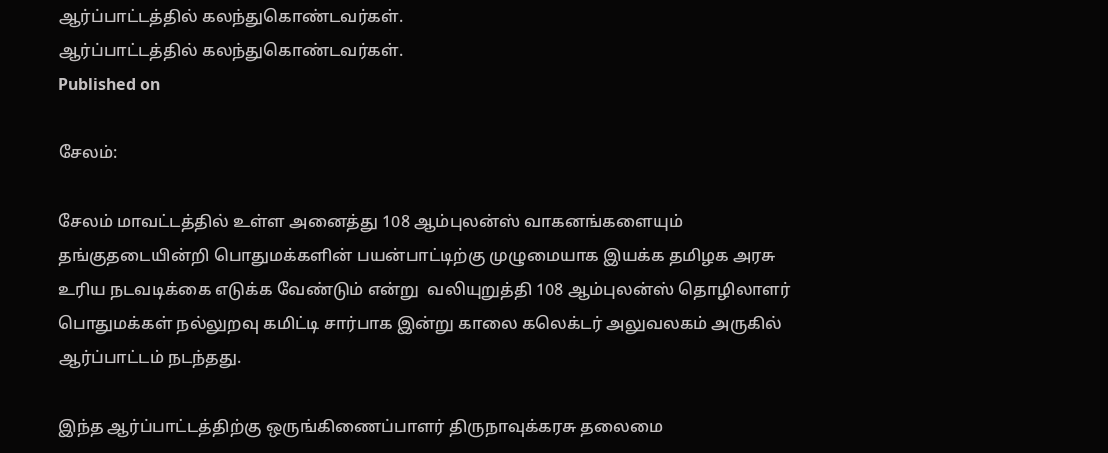ஆர்ப்பாட்டத்தில் கலந்துகொண்டவர்கள்.
ஆர்ப்பாட்டத்தில் கலந்துகொண்டவர்கள்.
Published on

சேலம்:

சேலம் மாவட்டத்தில் உள்ள அனைத்து 108 ஆம்புலன்ஸ் வாகனங்களையும் தங்குதடையின்றி பொதுமக்களின் பயன்பாட்டிற்கு முழுமையாக இயக்க தமிழக அரசு உரிய நடவடிக்கை எடுக்க வேண்டும் என்று  வலியுறுத்தி 108 ஆம்புலன்ஸ் தொழிலாளர் பொதுமக்கள் நல்லுறவு கமிட்டி சார்பாக இன்று காலை கலெக்டர் அலுவலகம் அருகில் ஆர்ப்பாட்டம் நடந்தது.

இந்த ஆர்ப்பாட்டத்திற்கு ஒருங்கிணைப்பாளர் திருநாவுக்கரசு தலைமை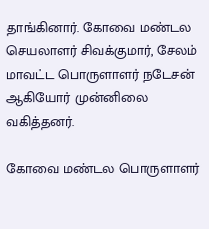தாங்கினார். கோவை மண்டல செயலாளர் சிவக்குமார், சேலம் மாவட்ட பொருளாளர் நடேசன் ஆகியோர் முன்னிலை வகித்தனர்.

கோவை மண்டல பொருளாளர்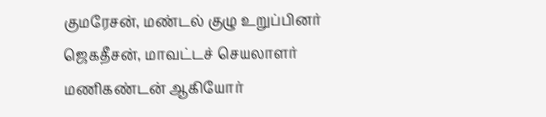குமரேசன், மண்டல் குழு உறுப்பினர் ஜெகதீசன், மாவட்டச் செயலாளர் மணிகண்டன் ஆகியோர்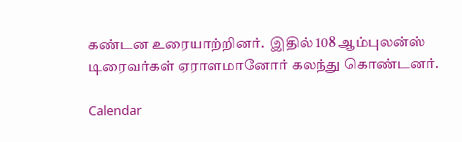கண்டன உரையாற்றினர்.  இதில் 108 ஆம்புலன்ஸ் டிரைவர்கள் ஏராளமானோர் கலந்து கொண்டனர்.

Calendar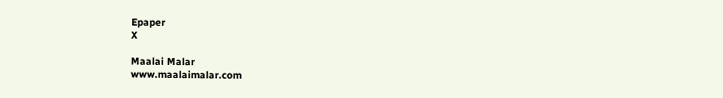Epaper
X

Maalai Malar
www.maalaimalar.com